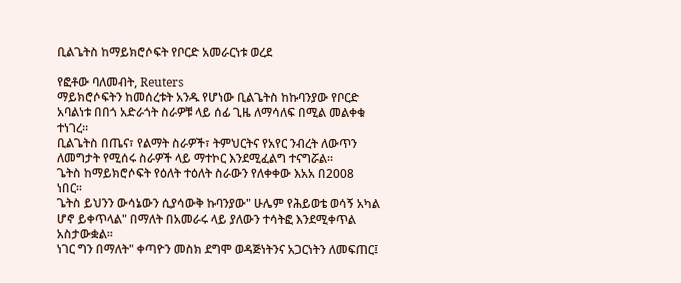ቢልጌትስ ከማይክሮሶፍት የቦርድ አመራርነቱ ወረደ

የፎቶው ባለመብት, Reuters
ማይክሮሶፍትን ከመሰረቱት አንዱ የሆነው ቢልጌትስ ከኩባንያው የቦርድ አባልነቱ በበጎ አድራጎት ስራዎቹ ላይ ሰፊ ጊዜ ለማሳለፍ በሚል መልቀቁ ተነገረ።
ቢልጌትስ በጤና፣ የልማት ስራዎች፣ ትምህርትና የአየር ንብረት ለውጥን ለመግታት የሚሰሩ ስራዎች ላይ ማተኮር እንደሚፈልግ ተናግሯል።
ጌትስ ከማይክሮሶፍት የዕለት ተዕለት ስራውን የለቀቀው እአአ በ2008 ነበር።
ጌትስ ይህንን ውሳኔውን ሲያሳውቅ ኩባንያው" ሁሌም የሕይወቴ ወሳኝ አካል ሆኖ ይቀጥላል" በማለት በአመራሩ ላይ ያለውን ተሳትፎ እንደሚቀጥል አስታውቋል።
ነገር ግን በማለት" ቀጣዮን መስክ ደግሞ ወዳጅነትንና አጋርነትን ለመፍጠር፤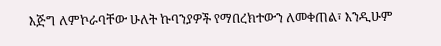እጅግ ለምኮራባቸው ሁለት ኩባንያዎች የማበረክተውን ለመቀጠል፣ እንዲሁም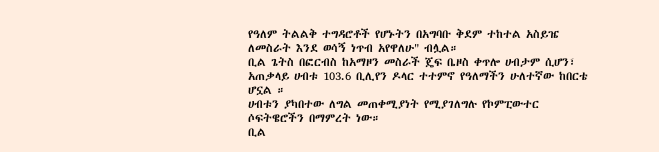የዓለም ትልልቅ ተግዳሮቶች የሆኑትን በአግባቡ ቅደም ተከተል አስይዤ ለመስራት እንደ ወሳኝ ነጥብ አየዋለሁ" ብሏል።
ቢል ጌትስ በፎርብስ ከአማዞን መስራች ጄፍ ቤዞስ ቀጥሎ ሀብታም ሲሆን፣ አጠቃላይ ሀብቱ 103.6 ቢሊየን ዶላር ተተምኖ የዓለማችን ሁለተኛው ከበርቴ ሆኗል ።
ሀብቱን ያካበተው ለግል መጠቀሚያነት የሚያገለግሉ የኮምፒውተር ሶፍትዌሮችን በማምረት ነው።
ቢል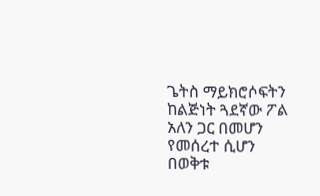ጌትስ ማይክሮሶፍትን ከልጅነት ጓደኛው ፖል አለን ጋር በመሆን የመሰረተ ሲሆን በወቅቱ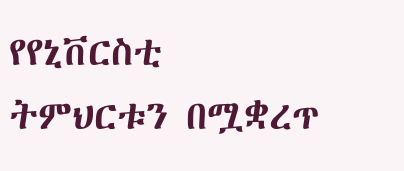የየኒቨርስቲ ትምህርቱን በሟቋረጥ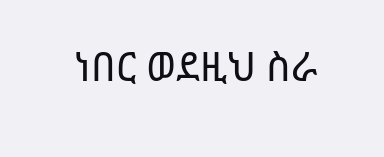ነበር ወደዚህ ስራ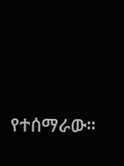የተሰማራው።